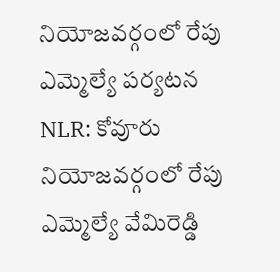నియోజవర్గంలో రేపు ఎమ్మెల్యే పర్యటన
NLR: కోవూరు నియోజవర్గంలో రేపు ఎమ్మెల్యే వేమిరెడ్డి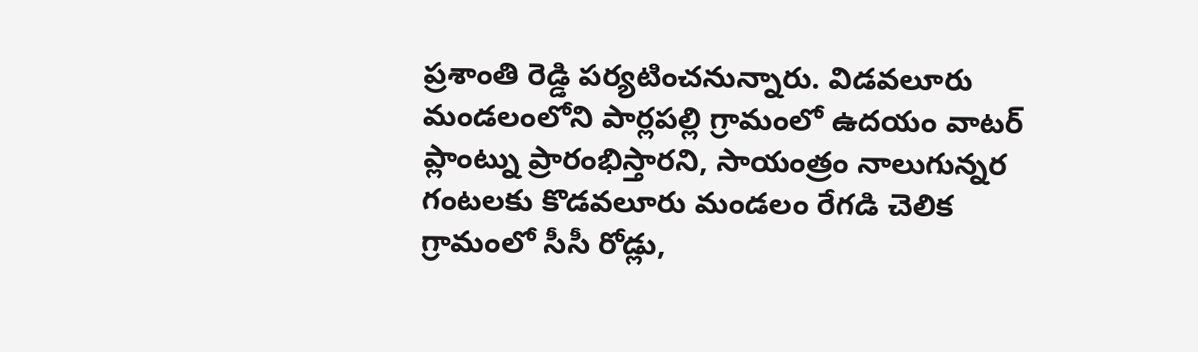ప్రశాంతి రెడ్డి పర్యటించనున్నారు. విడవలూరు మండలంలోని పార్లపల్లి గ్రామంలో ఉదయం వాటర్ ప్లాంట్ను ప్రారంభిస్తారని, సాయంత్రం నాలుగున్నర గంటలకు కొడవలూరు మండలం రేగడి చెలిక గ్రామంలో సీసీ రోడ్లు,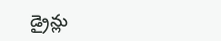డ్రైన్లు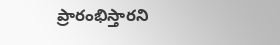ప్రారంభిస్తారని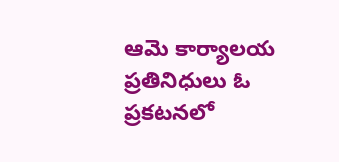ఆమె కార్యాలయ ప్రతినిధులు ఓ ప్రకటనలో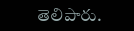తెలిపారు.